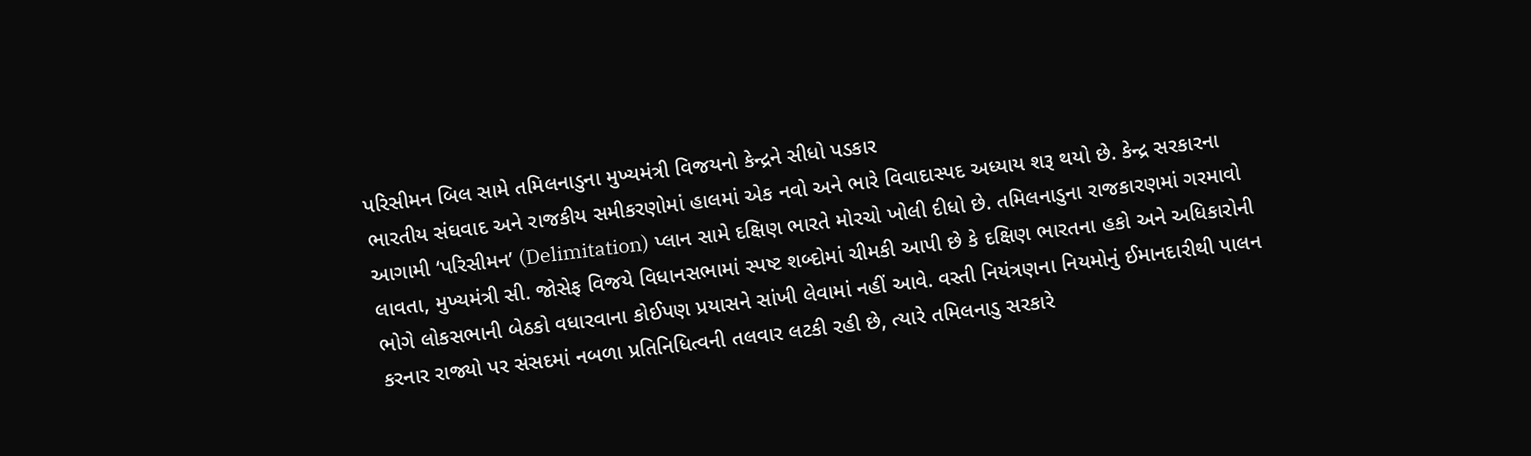પરિસીમન બિલ સામે તમિલનાડુના મુખ્યમંત્રી વિજયનો કેન્દ્રને સીધો પડકાર
ભારતીય સંઘવાદ અને રાજકીય સમીકરણોમાં હાલમાં એક નવો અને ભારે વિવાદાસ્પદ અધ્યાય શરૂ થયો છે. કેન્દ્ર સરકારના આગામી ‘પરિસીમન’ (Delimitation) પ્લાન સામે દક્ષિણ ભારતે મોરચો ખોલી દીધો છે. તમિલનાડુના રાજકારણમાં ગરમાવો લાવતા, મુખ્યમંત્રી સી. જોસેફ વિજયે વિધાનસભામાં સ્પષ્ટ શબ્દોમાં ચીમકી આપી છે કે દક્ષિણ ભારતના હકો અને અધિકારોની ભોગે લોકસભાની બેઠકો વધારવાના કોઈપણ પ્રયાસને સાંખી લેવામાં નહીં આવે. વસ્તી નિયંત્રણના નિયમોનું ઈમાનદારીથી પાલન કરનાર રાજ્યો પર સંસદમાં નબળા પ્રતિનિધિત્વની તલવાર લટકી રહી છે, ત્યારે તમિલનાડુ સરકારે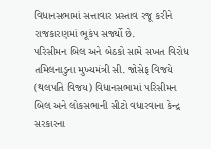વિધાનસભામાં સત્તાવાર પ્રસ્તાવ રજૂ કરીને રાજકારણમાં ભૂકંપ સર્જ્યો છે.
પરિસીમન બિલ અને બેઠકો સામે સખત વિરોધ
તમિલનાડુના મુખ્યમંત્રી સી. જોસેફ વિજયે (થલપતિ વિજય) વિધાનસભામાં પરિસીમન બિલ અને લોકસભાની સીટો વધારવાના કેન્દ્ર સરકારના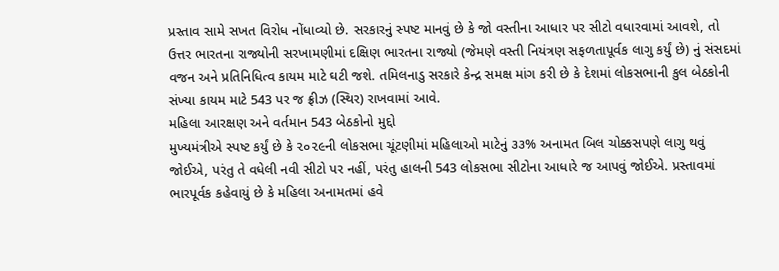પ્રસ્તાવ સામે સખત વિરોધ નોંધાવ્યો છે. સરકારનું સ્પષ્ટ માનવું છે કે જો વસ્તીના આધાર પર સીટો વધારવામાં આવશે, તો ઉત્તર ભારતના રાજ્યોની સરખામણીમાં દક્ષિણ ભારતના રાજ્યો (જેમણે વસ્તી નિયંત્રણ સફળતાપૂર્વક લાગુ કર્યું છે) નું સંસદમાં વજન અને પ્રતિનિધિત્વ કાયમ માટે ઘટી જશે. તમિલનાડુ સરકારે કેન્દ્ર સમક્ષ માંગ કરી છે કે દેશમાં લોકસભાની કુલ બેઠકોની સંખ્યા કાયમ માટે 543 પર જ ફ્રીઝ (સ્થિર) રાખવામાં આવે.
મહિલા આરક્ષણ અને વર્તમાન 543 બેઠકોનો મુદ્દો
મુખ્યમંત્રીએ સ્પષ્ટ કર્યું છે કે ૨૦૨૯ની લોકસભા ચૂંટણીમાં મહિલાઓ માટેનું ૩૩% અનામત બિલ ચોક્કસપણે લાગુ થવું જોઈએ, પરંતુ તે વધેલી નવી સીટો પર નહીં, પરંતુ હાલની 543 લોકસભા સીટોના આધારે જ આપવું જોઈએ. પ્રસ્તાવમાં ભારપૂર્વક કહેવાયું છે કે મહિલા અનામતમાં હવે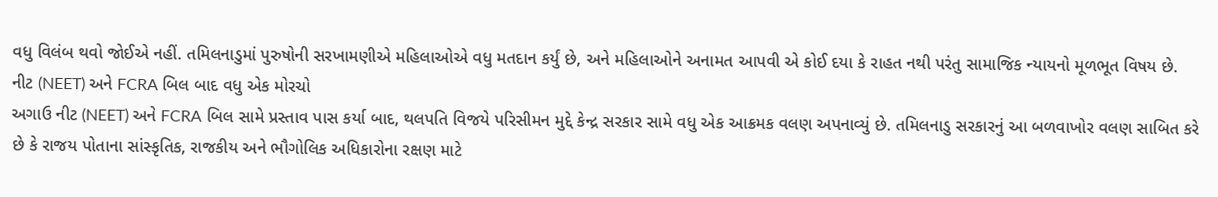વધુ વિલંબ થવો જોઈએ નહીં. તમિલનાડુમાં પુરુષોની સરખામણીએ મહિલાઓએ વધુ મતદાન કર્યું છે, અને મહિલાઓને અનામત આપવી એ કોઈ દયા કે રાહત નથી પરંતુ સામાજિક ન્યાયનો મૂળભૂત વિષય છે.
નીટ (NEET) અને FCRA બિલ બાદ વધુ એક મોરચો
અગાઉ નીટ (NEET) અને FCRA બિલ સામે પ્રસ્તાવ પાસ કર્યા બાદ, થલપતિ વિજયે પરિસીમન મુદ્દે કેન્દ્ર સરકાર સામે વધુ એક આક્રમક વલણ અપનાવ્યું છે. તમિલનાડુ સરકારનું આ બળવાખોર વલણ સાબિત કરે છે કે રાજય પોતાના સાંસ્કૃતિક, રાજકીય અને ભૌગોલિક અધિકારોના રક્ષણ માટે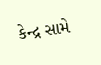કેન્દ્ર સામે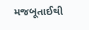મજબૂતાઈથી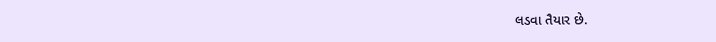લડવા તૈયાર છે.